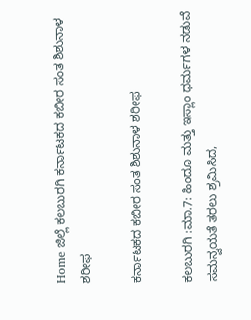Home ಜಿಲ್ಲೆ ಕಲಬುರಗಿ ಕರ್ನಾಟಕದ ಕಬೀರ ಸಂತ ಶಿಶುನಾಳ ಶರೀಫ

ಕರ್ನಾಟಕದ ಕಬೀರ ಸಂತ ಶಿಶುನಾಳ ಶರೀಫ

ಕಲಬುರಗಿ :ಮಾ.7: ಹಿಂದೂ ಮತ್ತು ಇಸ್ಲಾಂ ಧರ್ಮಗಳ ನಡುವೆ ಸಮನ್ವಯತೆ ತರಲು ಶ್ರಮಿಸಿದ,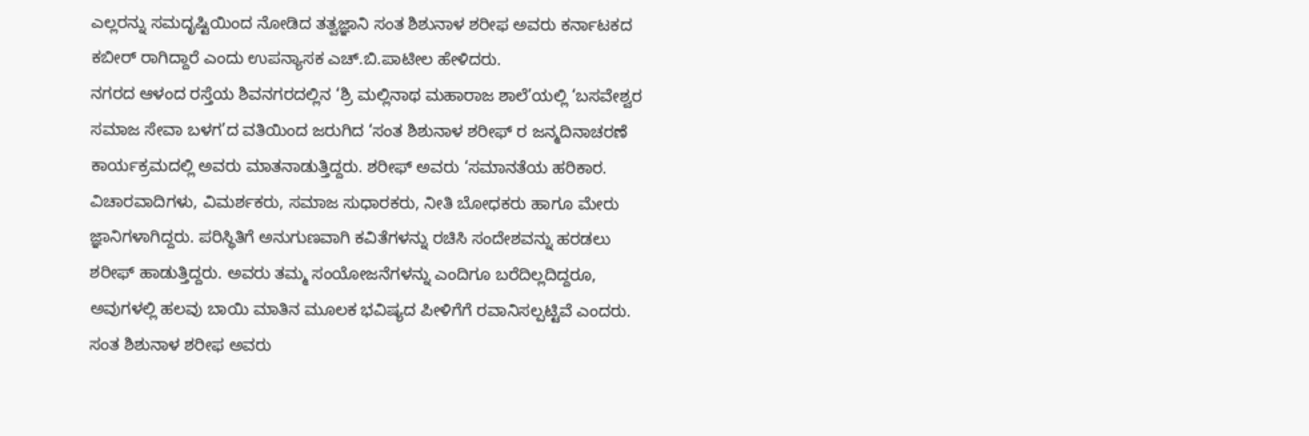ಎಲ್ಲರನ್ನು ಸಮದೃಷ್ಟಿಯಿಂದ ನೋಡಿದ ತತ್ವಜ್ಞಾನಿ ಸಂತ ಶಿಶುನಾಳ ಶರೀಫ ಅವರು ಕರ್ನಾಟಕದ ಕಬೀರ್ ರಾಗಿದ್ದಾರೆ ಎಂದು ಉಪನ್ಯಾಸಕ ಎಚ್.ಬಿ.ಪಾಟೀಲ ಹೇಳಿದರು.
ನಗರದ ಆಳಂದ ರಸ್ತೆಯ ಶಿವನಗರದಲ್ಲಿನ ‘ಶ್ರಿ ಮಲ್ಲಿನಾಥ ಮಹಾರಾಜ ಶಾಲೆ’ಯಲ್ಲಿ ‘ಬಸವೇಶ್ವರ ಸಮಾಜ ಸೇವಾ ಬಳಗ’ದ ವತಿಯಿಂದ ಜರುಗಿದ ‘ಸಂತ ಶಿಶುನಾಳ ಶರೀಫ್ ರ ಜನ್ಮದಿನಾಚರಣೆ ಕಾರ್ಯಕ್ರಮದಲ್ಲಿ ಅವರು ಮಾತನಾಡುತ್ತಿದ್ದರು. ಶರೀಫ್ ಅವರು ‘ಸಮಾನತೆಯ ಹರಿಕಾರ. ವಿಚಾರವಾದಿಗಳು, ವಿಮರ್ಶಕರು, ಸಮಾಜ ಸುಧಾರಕರು, ನೀತಿ ಬೋಧಕರು ಹಾಗೂ ಮೇರು ಜ್ಞಾನಿಗಳಾಗಿದ್ದರು. ಪರಿಸ್ಥಿತಿಗೆ ಅನುಗುಣವಾಗಿ ಕವಿತೆಗಳನ್ನು ರಚಿಸಿ ಸಂದೇಶವನ್ನು ಹರಡಲು ಶರೀಫ್ ಹಾಡುತ್ತಿದ್ದರು. ಅವರು ತಮ್ಮ ಸಂಯೋಜನೆಗಳನ್ನು ಎಂದಿಗೂ ಬರೆದಿಲ್ಲದಿದ್ದರೂ, ಅವುಗಳಲ್ಲಿ ಹಲವು ಬಾಯಿ ಮಾತಿನ ಮೂಲಕ ಭವಿಷ್ಯದ ಪೀಳಿಗೆಗೆ ರವಾನಿಸಲ್ಪಟ್ಟಿವೆ ಎಂದರು. ಸಂತ ಶಿಶುನಾಳ ಶರೀಫ ಅವರು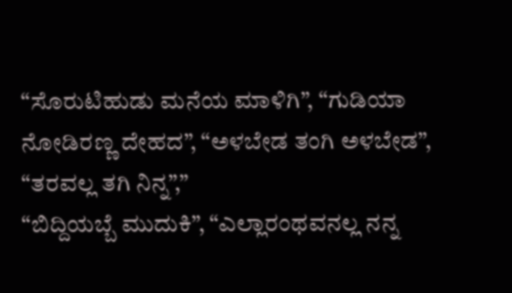“ಸೊರುಟಿಹುಡು ಮನೆಯ ಮಾಳಿಗಿ”, “ಗುಡಿಯಾ ನೋಡಿರಣ್ಣ ದೇಹದ”, “ಅಳಬೇಡ ತಂಗಿ ಅಳಬೇಡ”, “ತರವಲ್ಲ ತಗಿ ನಿನ್ನ”,”
“ಬಿದ್ದಿಯಬ್ಬೆ ಮುದುಕಿ”, “ಎಲ್ಲಾರಂಥವನಲ್ಲ ನನ್ನ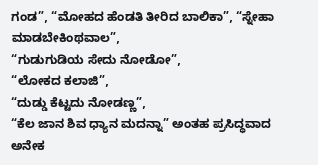ಗಂಡ”, “ಮೋಹದ ಹೆಂಡತಿ ತೀರಿದ ಬಾಲಿಕಾ”, “ಸ್ನೇಹಾ ಮಾಡಬೇಕಿಂಥವಾಲ”,
“ಗುಡುಗುಡಿಯ ಸೇದು ನೋಡೋ”,
“ಲೋಕದ ಕಲಾಜಿ”,
“ದುಡ್ಡು ಕೆಟ್ಟದು ನೋಡಣ್ಣ”,
“ಕೆಲ ಜಾನ ಶಿವ ಧ್ಯಾನ ಮದನ್ನಾ” ಅಂತಹ ಪ್ರಸಿದ್ಧವಾದ ಅನೇಕ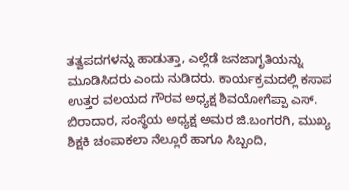ತತ್ವಪದಗಳನ್ನು ಹಾಡುತ್ತಾ, ಎಲ್ಲೆಡೆ ಜನಜಾಗೃತಿಯನ್ನು ಮೂಡಿಸಿದರು ಎಂದು ನುಡಿದರು. ಕಾರ್ಯಕ್ರಮದಲ್ಲಿ ಕಸಾಪ ಉತ್ತರ ವಲಯದ ಗೌರವ ಅಧ್ಯಕ್ಷ ಶಿವಯೋಗೆಪ್ಪಾ ಎಸ್. ಬಿರಾದಾರ, ಸಂಸ್ಥೆಯ ಅಧ್ಯಕ್ಷ ಅಮರ ಜಿ.ಬಂಗರಗಿ, ಮುಖ್ಯ ಶಿಕ್ಷಕಿ ಚಂಪಾಕಲಾ ನೆಲ್ಲೂರೆ ಹಾಗೂ ಸಿಬ್ಬಂದಿ,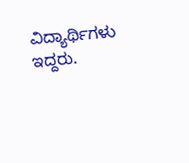ವಿದ್ಯಾರ್ಥಿಗಳು ಇದ್ದರು.